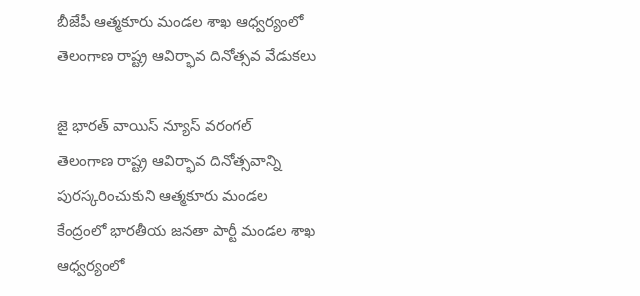బీజేపీ ఆత్మకూరు మండల శాఖ ఆధ్వర్యంలో తెలంగాణ రాష్ట్ర ఆవిర్భావ దినోత్సవ వేడుకలు

జై భారత్ వాయిస్ న్యూస్ వరంగల్
తెలంగాణ రాష్ట్ర ఆవిర్భావ దినోత్సవాన్ని పురస్కరించుకుని ఆత్మకూరు మండల కేంద్రంలో భారతీయ జనతా పార్టీ మండల శాఖ ఆధ్వర్యంలో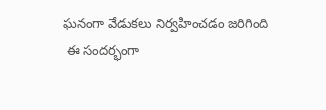ఘనంగా వేడుకలు నిర్వహించడం జరిగింది
 ఈ సందర్భంగా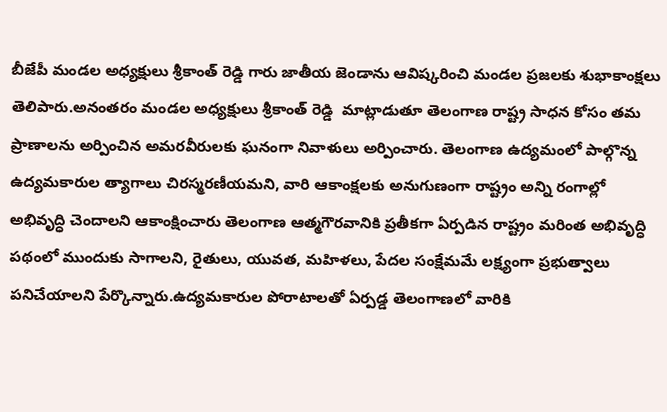బీజేపీ మండల అధ్యక్షులు శ్రీకాంత్ రెడ్డి గారు జాతీయ జెండాను ఆవిష్కరించి మండల ప్రజలకు శుభాకాంక్షలు తెలిపారు.అనంతరం మండల అధ్యక్షులు శ్రీకాంత్ రెడ్డి  మాట్లాడుతూ తెలంగాణ రాష్ట్ర సాధన కోసం తమ ప్రాణాలను అర్పించిన అమరవీరులకు ఘనంగా నివాళులు అర్పించారు. తెలంగాణ ఉద్యమంలో పాల్గొన్న ఉద్యమకారుల త్యాగాలు చిరస్మరణీయమని, వారి ఆకాంక్షలకు అనుగుణంగా రాష్ట్రం అన్ని రంగాల్లో అభివృద్ధి చెందాలని ఆకాంక్షించారు తెలంగాణ ఆత్మగౌరవానికి ప్రతీకగా ఏర్పడిన రాష్ట్రం మరింత అభివృద్ధి పథంలో ముందుకు సాగాలని, రైతులు, యువత, మహిళలు, పేదల సంక్షేమమే లక్ష్యంగా ప్రభుత్వాలు పనిచేయాలని పేర్కొన్నారు.ఉద్యమకారుల పోరాటాలతో ఏర్పడ్డ తెలంగాణలో వారికి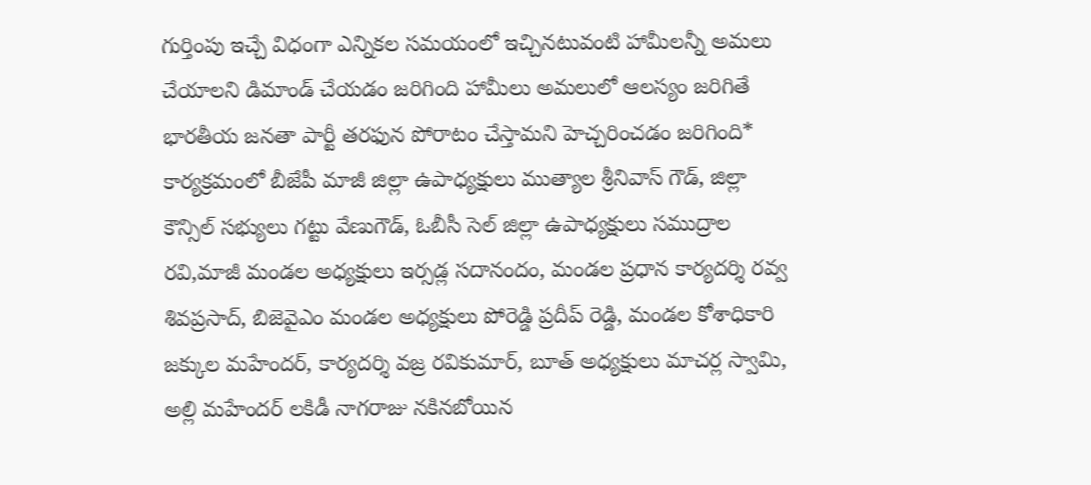గుర్తింపు ఇచ్చే విధంగా ఎన్నికల సమయంలో ఇచ్చినటువంటి హామీలన్నీ అమలు చేయాలని డిమాండ్ చేయడం జరిగింది హామీలు అమలులో ఆలస్యం జరిగితే భారతీయ జనతా పార్టీ తరఫున పోరాటం చేస్తామని హెచ్చరించడం జరిగింది*
కార్యక్రమంలో బీజేపీ మాజీ జిల్లా ఉపాధ్యక్షులు ముత్యాల శ్రీనివాస్ గౌడ్, జిల్లా కౌన్సిల్ సభ్యులు గట్టు వేణుగౌడ్, ఓబీసీ సెల్ జిల్లా ఉపాధ్యక్షులు సముద్రాల రవి,మాజీ మండల అధ్యక్షులు ఇర్సడ్ల సదానందం, మండల ప్రధాన కార్యదర్శి రవ్వ శివప్రసాద్, బిజెవైఎం మండల అధ్యక్షులు పోరెడ్డి ప్రదీప్ రెడ్డి, మండల కోశాధికారి జక్కుల మహేందర్, కార్యదర్శి వజ్ర రవికుమార్, బూత్ అధ్యక్షులు మాచర్ల స్వామి, అల్లి మహేందర్ లకిడీ నాగరాజు నకినబోయిన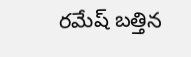రమేష్ బత్తిన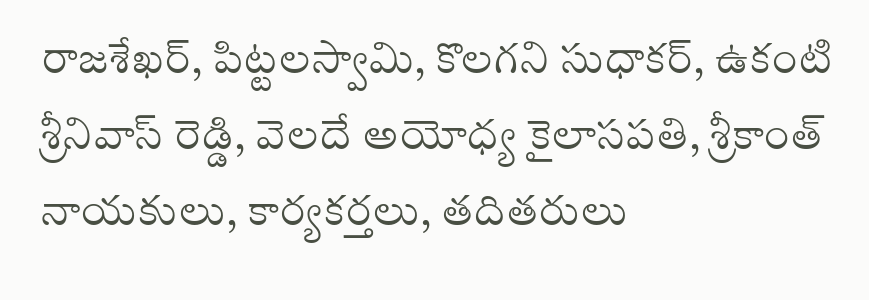రాజశేఖర్, పిట్టలస్వామి, కొలగని సుధాకర్, ఉకంటి శ్రీనివాస్ రెడ్డి, వెలదే అయోధ్య కైలాసపతి, శ్రీకాంత్ నాయకులు, కార్యకర్తలు, తదితరులు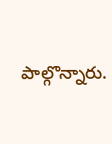పాల్గొన్నారు.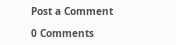Post a Comment

0 Comments